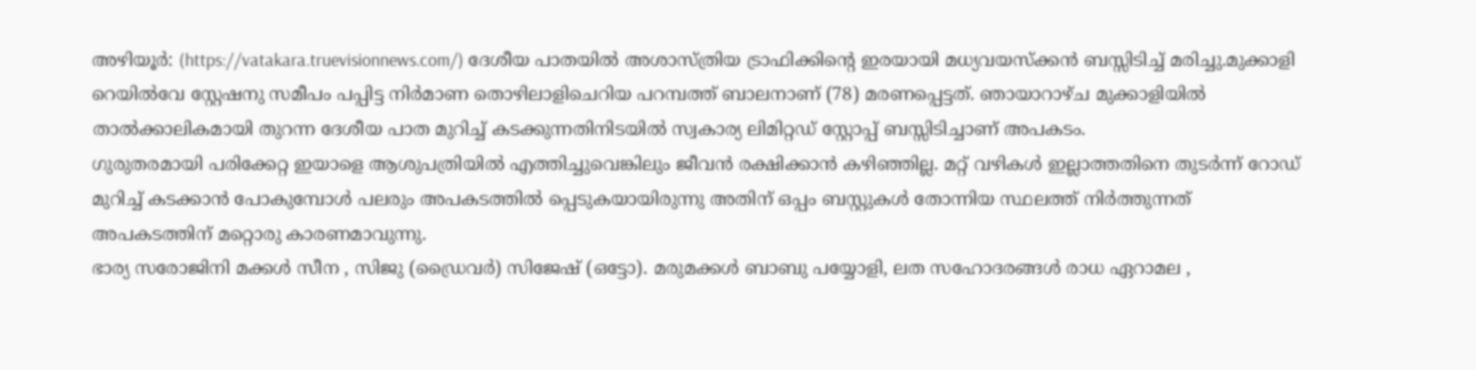അഴിയൂർ: (https://vatakara.truevisionnews.com/) ദേശീയ പാതയിൽ അശാസ്ത്രിയ ട്രാഫിക്കിന്റെ ഇരയായി മധ്യവയസ്ക്കൻ ബസ്സിടിച്ച് മരിച്ചു.മുക്കാളി റെയിൽവേ സ്റ്റേഷനു സമീപം പപ്പിട്ട നിർമാണ തൊഴിലാളിചെറിയ പറമ്പത്ത് ബാലനാണ് (78) മരണപ്പെട്ടത്. ഞായാറാഴ്ച മുക്കാളിയിൽ താൽക്കാലികമായി തുറന്ന ദേശീയ പാത മുറിച്ച് കടക്കുന്നതിനിടയിൽ സ്വകാര്യ ലിമിറ്റഡ് സ്റ്റോപ്പ് ബസ്സിടിച്ചാണ് അപകടം.
ഗുരുതരമായി പരിക്കേറ്റ ഇയാളെ ആശുപത്രിയിൽ എത്തിച്ചുവെങ്കിലും ജീവൻ രക്ഷിക്കാൻ കഴിഞ്ഞില്ല. മറ്റ് വഴികൾ ഇല്ലാത്തതിനെ തുടർന്ന് റോഡ് മുറിച്ച് കടക്കാൻ പോകുമ്പോൾ പലരും അപകടത്തിൽ പ്പെടുകയായിരുന്നു അതിന് ഒപ്പം ബസ്റ്റുകൾ തോന്നിയ സ്ഥലത്ത് നിർത്തുന്നത് അപകടത്തിന് മറ്റൊരു കാരണമാവുന്നു.
ഭാര്യ സരോജിനി മക്കൾ സീന , സിജു (ഡ്രൈവർ) സിജേഷ് (ഒട്ടോ). മരുമക്കൾ ബാബു പയ്യോളി, ലത സഹോദരങ്ങൾ രാധ ഏറാമല ,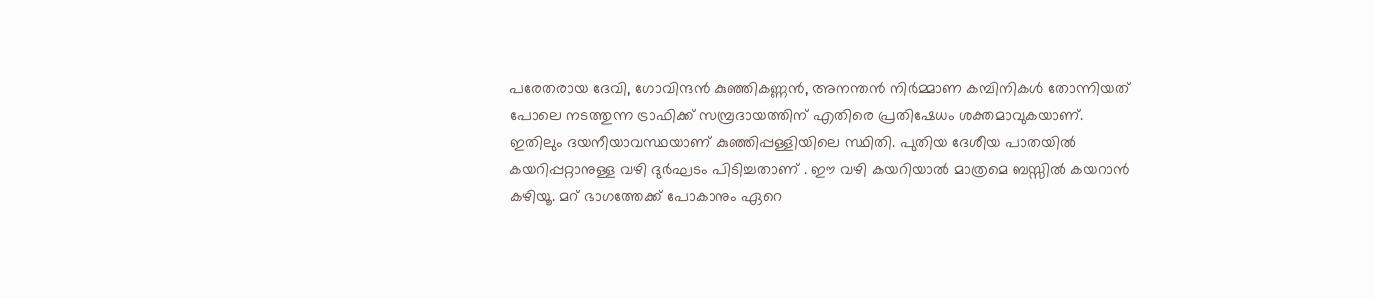പരേതരായ ദേവി, ഗോവിന്ദൻ കുഞ്ഞികണ്ണൻ, അനന്തൻ നിർമ്മാണ കമ്പിനികൾ തോന്നിയത് പോലെ നടത്തുന്ന ട്രാഫിക്ക് സമ്പ്രദായത്തിന് എതിരെ പ്രതിഷേധം ശക്തമാവുകയാണ്.
ഇതിലും ദയനീയാവസ്ഥയാണ് കുഞ്ഞിപ്പള്ളിയിലെ സ്ഥിതി. പുതിയ ദേശീയ പാതയിൽ കയറിപ്പറ്റാനുള്ള വഴി ദുർഘടം പിടിച്ചതാണ് . ഈ വഴി കയറിയാൽ മാത്രമെ ബസ്സിൽ കയറാൻ കഴിയൂ. മറ് ഭാഗത്തേക്ക് പോകാനും ഏറെ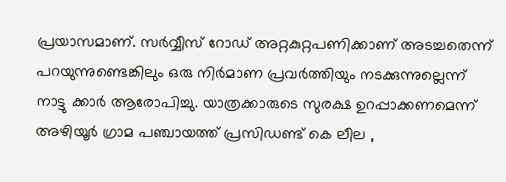പ്രയാസമാണ്. സർവ്വീസ് റോഡ് അറ്റകുറ്റപണിക്കാണ് അടച്ചതെന്ന് പറയുന്നുണ്ടെങ്കിലും ഒരു നിർമാണ പ്രവർത്തിയും നടക്കുന്നുല്ലെന്ന് നാട്ടു ക്കാർ ആരോപിച്ചു. യാത്രക്കാരുടെ സുരക്ഷ ഉറപ്പാക്കണമെന്ന് അഴിയൂർ ഗ്രാമ പഞ്ചായത്ത് പ്രസിഡണ്ട് കെ ലീല ,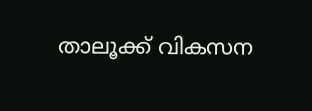താലൂക്ക് വികസന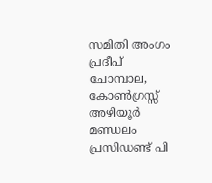സമിതി അംഗം പ്രദീപ് ചോമ്പാല, കോൺഗ്രസ്സ് അഴിയൂർ മണ്ഡലം പ്രസിഡണ്ട് പി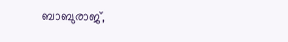ബാബുരാജ്,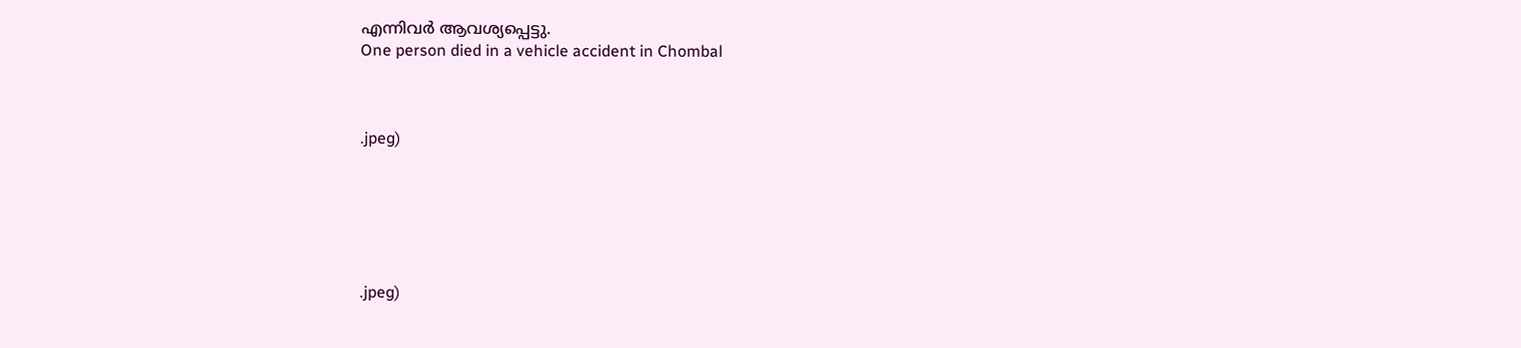എന്നിവർ ആവശ്യപ്പെട്ടു.
One person died in a vehicle accident in Chombal



.jpeg)






.jpeg)